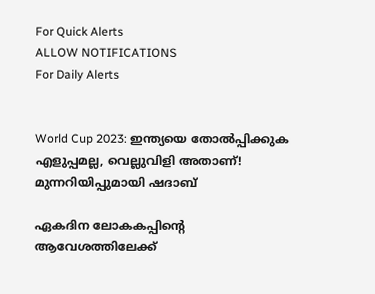For Quick Alerts
ALLOW NOTIFICATIONS
For Daily Alerts


World Cup 2023: ഇന്ത്യയെ തോല്‍പ്പിക്കുക എളുപ്പമല്ല, വെല്ലുവിളി അതാണ്! മുന്നറിയിപ്പുമായി ഷദാബ്

ഏകദിന ലോകകപ്പിന്റെ ആവേശത്തിലേക്ക്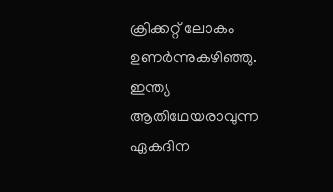ക്രിക്കറ്റ് ലോകം ഉണര്‍ന്നുകഴിഞ്ഞു. ഇന്ത്യ ആതിഥേയരാവുന്ന ഏകദിന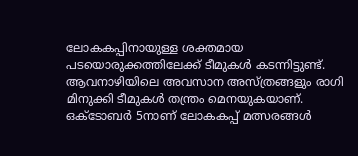ലോകകപ്പിനായുള്ള ശക്തമായ പടയൊരുക്കത്തിലേക്ക് ടീമുകള്‍ കടന്നിട്ടുണ്ട്. ആവനാഴിയിലെ അവസാന അസ്ത്രങ്ങളും രാഗി മിനുക്കി ടീമുകള്‍ തന്ത്രം മെനയുകയാണ്. ഒക്ടോബര്‍ 5നാണ് ലോകകപ്പ് മത്സരങ്ങള്‍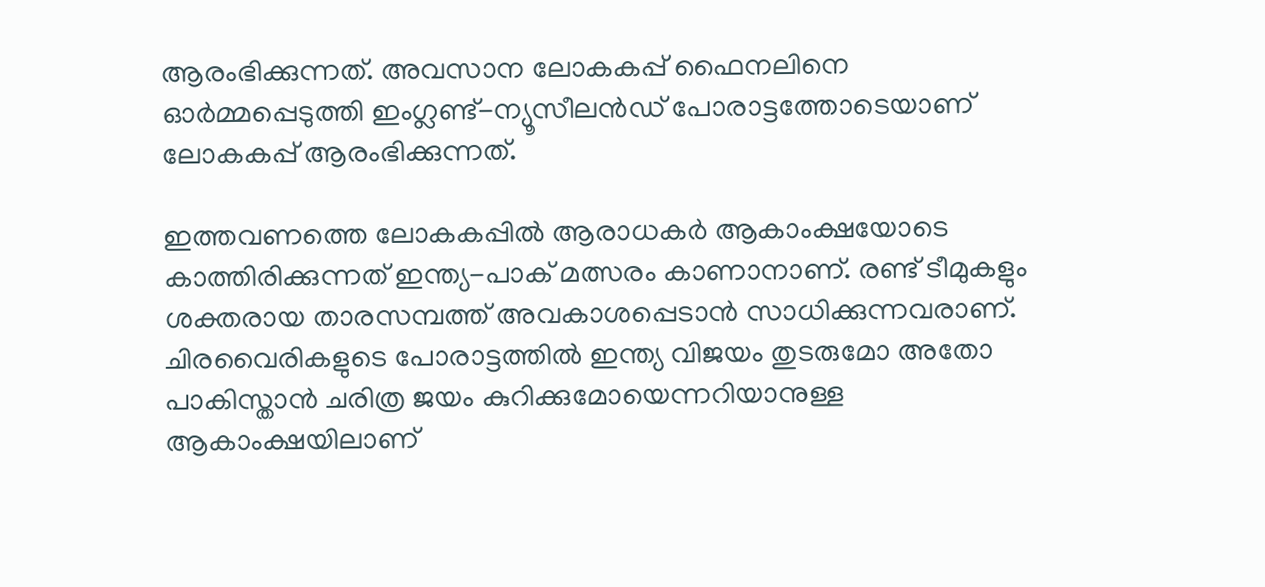ആരംഭിക്കുന്നത്. അവസാന ലോകകപ്പ് ഫൈനലിനെ ഓര്‍മ്മപ്പെടുത്തി ഇംഗ്ലണ്ട്-ന്യൂസീലന്‍ഡ് പോരാട്ടത്തോടെയാണ് ലോകകപ്പ് ആരംഭിക്കുന്നത്.

ഇത്തവണത്തെ ലോകകപ്പില്‍ ആരാധകര്‍ ആകാംക്ഷയോടെ കാത്തിരിക്കുന്നത് ഇന്ത്യ-പാക് മത്സരം കാണാനാണ്. രണ്ട് ടീമുകളും ശക്തരായ താരസമ്പത്ത് അവകാശപ്പെടാന്‍ സാധിക്കുന്നവരാണ്. ചിരവൈരികളുടെ പോരാട്ടത്തില്‍ ഇന്ത്യ വിജയം തുടരുമോ അതോ പാകിസ്താന്‍ ചരിത്ര ജയം കുറിക്കുമോയെന്നറിയാനുള്ള ആകാംക്ഷയിലാണ്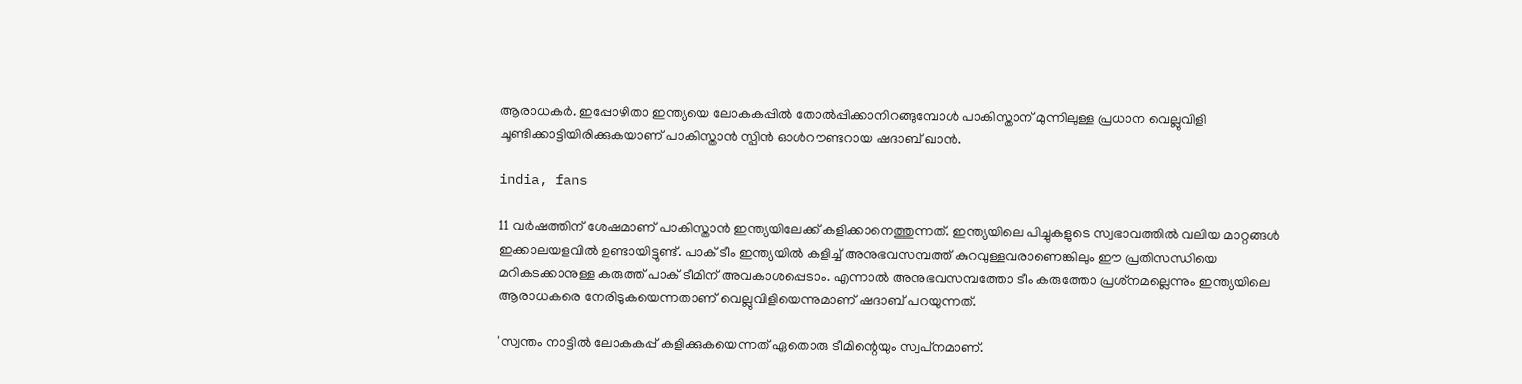ആരാധകര്‍. ഇപ്പോഴിതാ ഇന്ത്യയെ ലോകകപ്പില്‍ തോല്‍പ്പിക്കാനിറങ്ങുമ്പോള്‍ പാകിസ്താന് മുന്നിലുള്ള പ്രധാന വെല്ലുവിളി ചൂണ്ടിക്കാട്ടിയിരിക്കുകയാണ് പാകിസ്താന്‍ സ്പിന്‍ ഓള്‍റൗണ്ടറായ ഷദാബ് ഖാന്‍.

india, fans

11 വര്‍ഷത്തിന് ശേഷമാണ് പാകിസ്താന്‍ ഇന്ത്യയിലേക്ക് കളിക്കാനെത്തുന്നത്. ഇന്ത്യയിലെ പിച്ചുകളുടെ സ്വഭാവത്തില്‍ വലിയ മാറ്റങ്ങള്‍ ഇക്കാലയളവില്‍ ഉണ്ടായിട്ടുണ്ട്. പാക് ടീം ഇന്ത്യയില്‍ കളിച്ച് അനുഭവസമ്പത്ത് കുറവുള്ളവരാണെങ്കിലും ഈ പ്രതിസന്ധിയെ മറികടക്കാനുള്ള കരുത്ത് പാക് ടീമിന് അവകാശപ്പെടാം. എന്നാല്‍ അനുഭവസമ്പത്തോ ടീം കരുത്തോ പ്രശ്‌നമല്ലെന്നും ഇന്ത്യയിലെ ആരാധകരെ നേരിടുകയെന്നതാണ് വെല്ലുവിളിയെന്നുമാണ് ഷദാബ് പറയുന്നത്.

'സ്വന്തം നാട്ടില്‍ ലോകകപ്പ് കളിക്കുകയെന്നത് ഏതൊരു ടീമിന്റെയും സ്വപ്‌നമാണ്.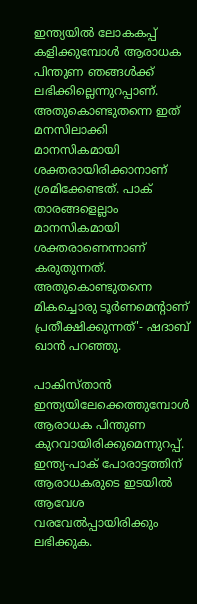ഇന്ത്യയില്‍ ലോകകപ്പ് കളിക്കുമ്പോള്‍ ആരാധക പിന്തുണ ഞങ്ങള്‍ക്ക് ലഭിക്കില്ലെന്നുറപ്പാണ്. അതുകൊണ്ടുതന്നെ ഇത് മനസിലാക്കി മാനസികമായി ശക്തരായിരിക്കാനാണ് ശ്രമിക്കേണ്ടത്. പാക് താരങ്ങളെല്ലാം മാനസികമായി ശക്തരാണെന്നാണ് കരുതുന്നത്. അതുകൊണ്ടുതന്നെ മികച്ചൊരു ടൂര്‍ണമെന്റാണ് പ്രതീക്ഷിക്കുന്നത്'- ഷദാബ് ഖാന്‍ പറഞ്ഞു.

പാകിസ്താന്‍ ഇന്ത്യയിലേക്കെത്തുമ്പോള്‍ ആരാധക പിന്തുണ കുറവായിരിക്കുമെന്നുറപ്പ്. ഇന്ത്യ-പാക് പോരാട്ടത്തിന് ആരാധകരുടെ ഇടയില്‍ ആവേശ വരവേല്‍പ്പായിരിക്കും ലഭിക്കുക.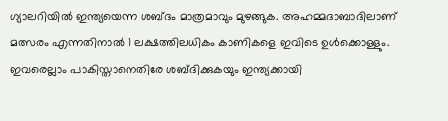ഗ്യാലറിയില്‍ ഇന്ത്യയെന്ന ശബ്ദം മാത്രമാവും മുഴങ്ങുക. അഹമ്മദാബാദിലാണ് മത്സരം എന്നതിനാല്‍ 1 ലക്ഷത്തിലധികം കാണികളെ ഇവിടെ ഉള്‍ക്കൊള്ളും. ഇവരെല്ലാം പാകിസ്താനെതിരേ ശബ്ദിക്കുകയും ഇന്ത്യക്കായി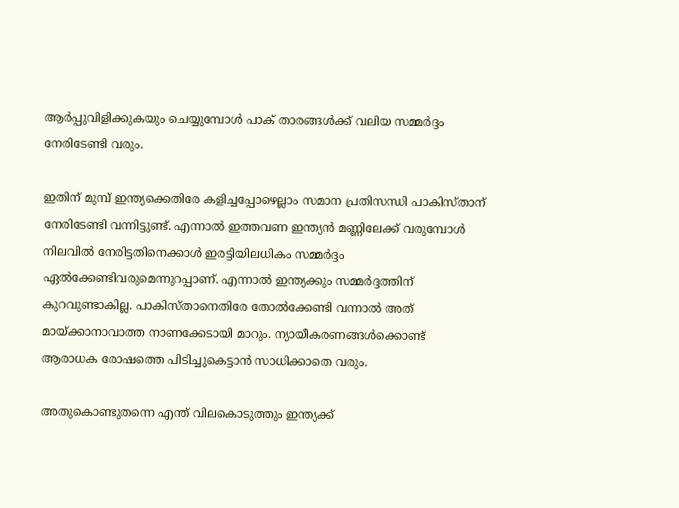ആര്‍പ്പുവിളിക്കുകയും ചെയ്യുമ്പോള്‍ പാക് താരങ്ങള്‍ക്ക് വലിയ സമ്മര്‍ദ്ദം നേരിടേണ്ടി വരും.

ഇതിന് മുമ്പ് ഇന്ത്യക്കെതിരേ കളിച്ചപ്പോഴെല്ലാം സമാന പ്രതിസന്ധി പാകിസ്താന് നേരിടേണ്ടി വന്നിട്ടുണ്ട്. എന്നാല്‍ ഇത്തവണ ഇന്ത്യന്‍ മണ്ണിലേക്ക് വരുമ്പോള്‍ നിലവില്‍ നേരിട്ടതിനെക്കാള്‍ ഇരട്ടിയിലധികം സമ്മര്‍ദ്ദം ഏല്‍ക്കേണ്ടിവരുമെന്നുറപ്പാണ്. എന്നാല്‍ ഇന്ത്യക്കും സമ്മര്‍ദ്ദത്തിന് കുറവുണ്ടാകില്ല. പാകിസ്താനെതിരേ തോല്‍ക്കേണ്ടി വന്നാല്‍ അത് മായ്ക്കാനാവാത്ത നാണക്കേടായി മാറും. ന്യായീകരണങ്ങള്‍ക്കൊണ്ട് ആരാധക രോഷത്തെ പിടിച്ചുകെട്ടാന്‍ സാധിക്കാതെ വരും.

അതുകൊണ്ടുതന്നെ എന്ത് വിലകൊടുത്തും ഇന്ത്യക്ക്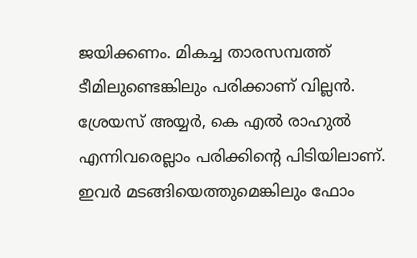ജയിക്കണം. മികച്ച താരസമ്പത്ത് ടീമിലുണ്ടെങ്കിലും പരിക്കാണ് വില്ലന്‍. ശ്രേയസ് അയ്യര്‍, കെ എല്‍ രാഹുല്‍ എന്നിവരെല്ലാം പരിക്കിന്റെ പിടിയിലാണ്. ഇവര്‍ മടങ്ങിയെത്തുമെങ്കിലും ഫോം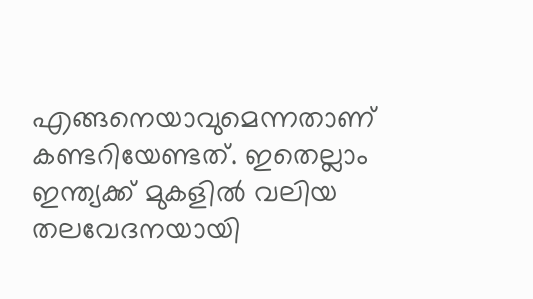എങ്ങനെയാവുമെന്നതാണ് കണ്ടറിയേണ്ടത്. ഇതെല്ലാം ഇന്ത്യക്ക് മുകളില്‍ വലിയ തലവേദനയായി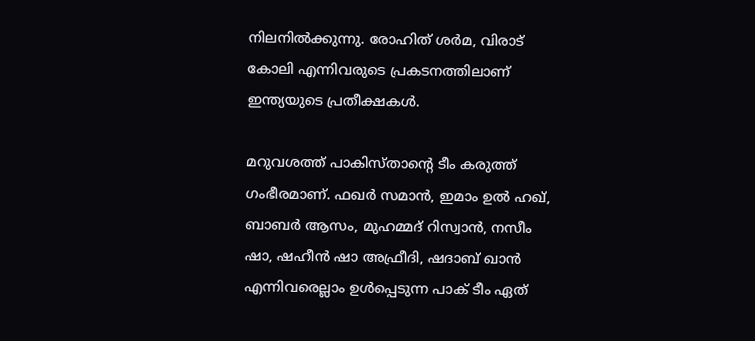നിലനില്‍ക്കുന്നു. രോഹിത് ശര്‍മ, വിരാട് കോലി എന്നിവരുടെ പ്രകടനത്തിലാണ് ഇന്ത്യയുടെ പ്രതീക്ഷകള്‍.

മറുവശത്ത് പാകിസ്താന്റെ ടീം കരുത്ത് ഗംഭീരമാണ്. ഫഖര്‍ സമാന്‍, ഇമാം ഉല്‍ ഹഖ്, ബാബര്‍ ആസം, മുഹമ്മദ് റിസ്വാന്‍, നസീം ഷാ, ഷഹീന്‍ ഷാ അഫ്രീദി, ഷദാബ് ഖാന്‍ എന്നിവരെല്ലാം ഉള്‍പ്പെടുന്ന പാക് ടീം ഏത്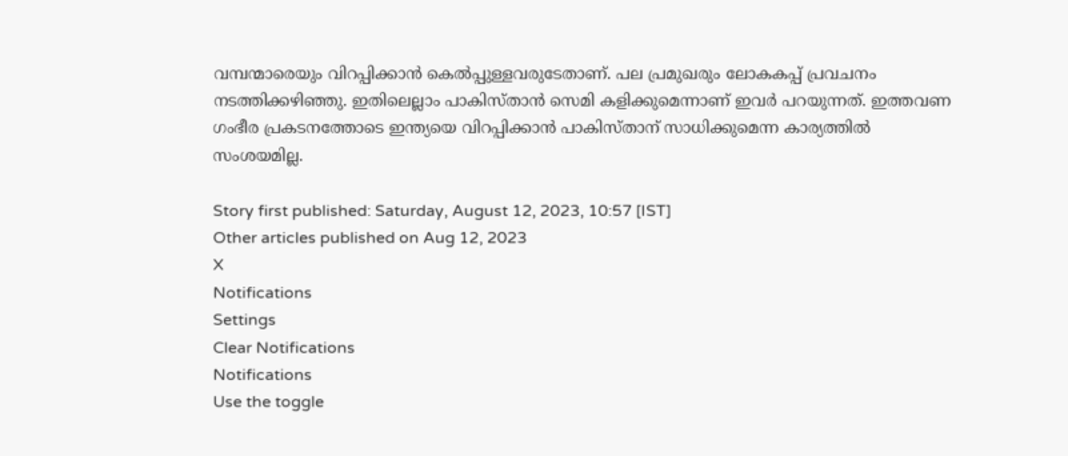വമ്പന്മാരെയും വിറപ്പിക്കാന്‍ കെല്‍പ്പുള്ളവരുടേതാണ്. പല പ്രമുഖരും ലോകകപ്പ് പ്രവചനം നടത്തിക്കഴിഞ്ഞു. ഇതിലെല്ലാം പാകിസ്താന്‍ സെമി കളിക്കുമെന്നാണ് ഇവര്‍ പറയുന്നത്. ഇത്തവണ ഗംഭീര പ്രകടനത്തോടെ ഇന്ത്യയെ വിറപ്പിക്കാന്‍ പാകിസ്താന് സാധിക്കുമെന്ന കാര്യത്തില്‍ സംശയമില്ല.

Story first published: Saturday, August 12, 2023, 10:57 [IST]
Other articles published on Aug 12, 2023
X
Notifications
Settings
Clear Notifications
Notifications
Use the toggle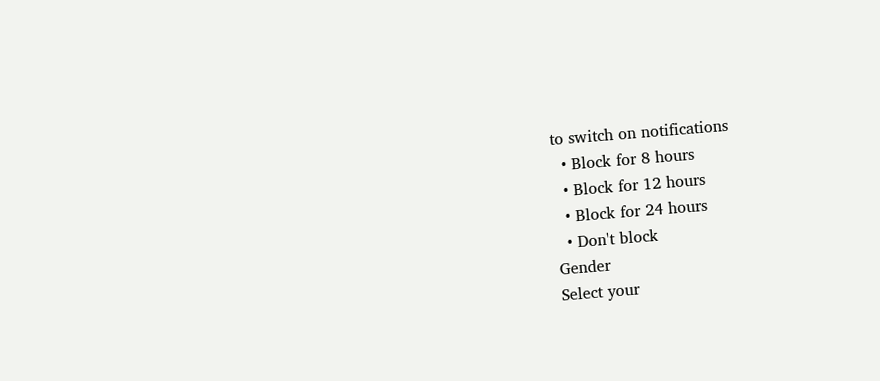to switch on notifications
  • Block for 8 hours
  • Block for 12 hours
  • Block for 24 hours
  • Don't block
Gender
Select your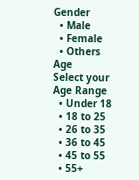Gender
  • Male
  • Female
  • Others
Age
Select your Age Range
  • Under 18
  • 18 to 25
  • 26 to 35
  • 36 to 45
  • 45 to 55
  • 55+